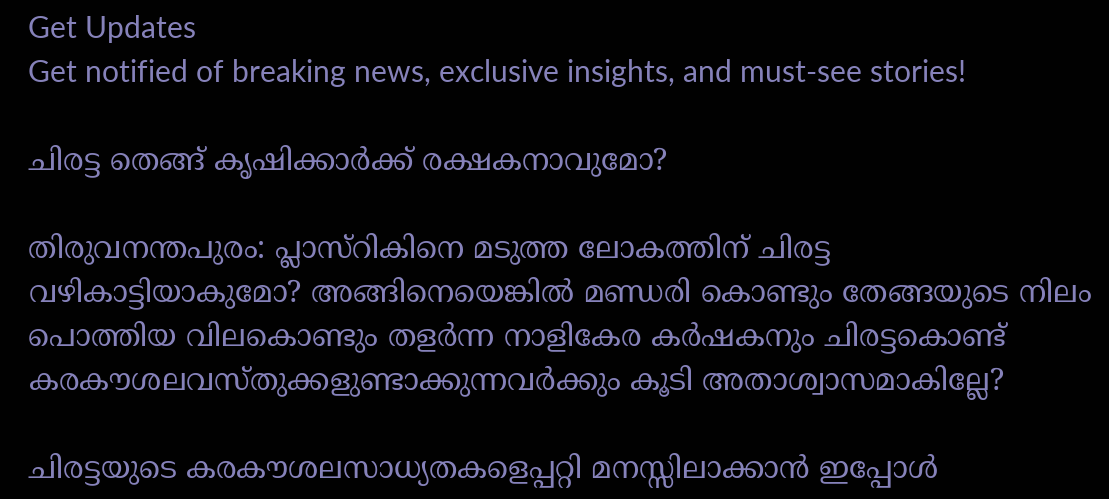Get Updates
Get notified of breaking news, exclusive insights, and must-see stories!

ചിരട്ട തെങ്ങ് കൃഷിക്കാര്‍ക്ക് രക്ഷകനാവുമോ?

തിരുവനന്തപുരം: പ്ലാസ്റികിനെ മടുത്ത ലോകത്തിന് ചിരട്ട വഴികാട്ടിയാകുമോ? അങ്ങിനെയെങ്കില്‍ മണ്ഡരി കൊണ്ടും തേങ്ങയുടെ നിലം പൊത്തിയ വിലകൊണ്ടും തളര്‍ന്ന നാളികേര കര്‍ഷകനും ചിരട്ടകൊണ്ട് കരകൗശലവസ്തുക്കളുണ്ടാക്കുന്നവര്‍ക്കും കൂടി അതാശ്വാസമാകില്ലേ?

ചിരട്ടയുടെ കരകൗശലസാധ്യതകളെപ്പറ്റി മനസ്സിലാക്കാന്‍ ഇപ്പോള്‍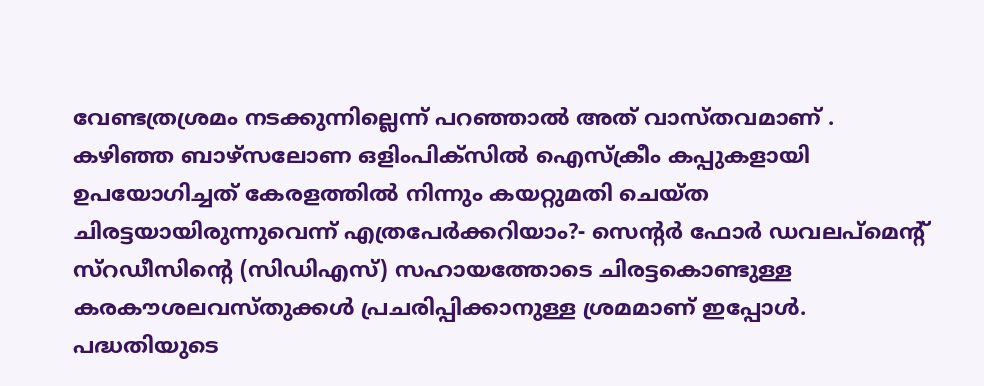വേണ്ടത്രശ്രമം നടക്കുന്നില്ലെന്ന് പറഞ്ഞാല്‍ അത് വാസ്തവമാണ് . കഴിഞ്ഞ ബാഴ്സലോണ ഒളിംപിക്സില്‍ ഐസ്ക്രീം കപ്പുകളായി ഉപയോഗിച്ചത് കേരളത്തില്‍ നിന്നും കയറ്റുമതി ചെയ്ത ചിരട്ടയായിരുന്നുവെന്ന് എത്രപേര്‍ക്കറിയാം?- സെന്റര്‍ ഫോര്‍ ഡവലപ്മെന്റ് സ്റഡീസിന്റെ (സിഡിഎസ്) സഹായത്തോടെ ചിരട്ടകൊണ്ടുള്ള കരകൗശലവസ്തുക്കള്‍ പ്രചരിപ്പിക്കാനുള്ള ശ്രമമാണ് ഇപ്പോള്‍. പദ്ധതിയുടെ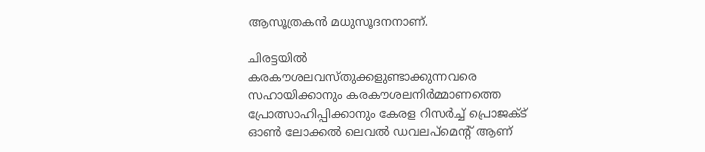ആസൂത്രകന്‍ മധുസൂദനനാണ്.

ചിരട്ടയില്‍ കരകൗശലവസ്തുക്കളുണ്ടാക്കുന്നവരെ സഹായിക്കാനും കരകൗശലനിര്‍മ്മാണത്തെ പ്രോത്സാഹിപ്പിക്കാനും കേരള റിസര്‍ച്ച് പ്രൊജക്ട് ഓണ്‍ ലോക്കല്‍ ലെവല്‍ ഡവലപ്മെന്റ് ആണ്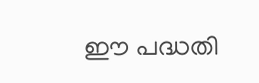ഈ പദ്ധതി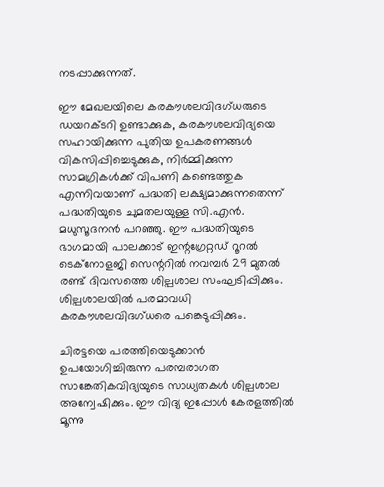നടപ്പാക്കുന്നത്.

ഈ മേഖലയിലെ കരകൗശലവിദഗ്ധരുടെ ഡയറക്ടറി ഉണ്ടാക്കുക, കരകൗശലവിദ്യയെ സഹായിക്കുന്ന പുതിയ ഉപകരണങ്ങള്‍ വികസിപ്പിച്ചെടുക്കുക, നിര്‍മ്മിക്കുന്ന സാമഗ്രികള്‍ക്ക് വിപണി കണ്ടെത്തുക എന്നിവയാണ് പദ്ധതി ലക്ഷ്യമാക്കുന്നതെന്ന് പദ്ധതിയുടെ ചുമതലയുള്ള സി.എന്‍. മധുസൂദനന്‍ പറഞ്ഞു. ഈ പദ്ധതിയുടെ ഭാഗമായി പാലക്കാട് ഇന്റഗ്രേറ്റഡ് റൂറല്‍ ടെക്നോളജി സെന്ററില്‍ നവമ്പര്‍ 29 മുതല്‍ രണ്ട് ദിവസത്തെ ശില്പശാല സംഘടിപ്പിക്കും. ശില്പശാലയില്‍ പരമാവധി കരകൗശലവിദഗ്ധരെ പങ്കെടുപ്പിക്കും.

ചിരട്ടയെ പരത്തിയെടുക്കാന്‍ ഉപയോഗിച്ചിരുന്ന പരമ്പരാഗത സാങ്കേതികവിദ്യയുടെ സാധ്യതകള്‍ ശില്പശാല അന്വേഷിക്കും. ഈ വിദ്യ ഇപ്പോള്‍ കേരളത്തില്‍ മൂന്നു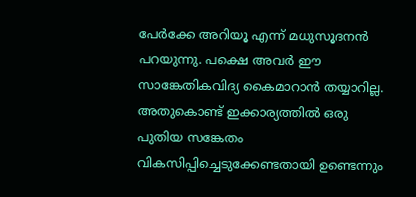പേര്‍ക്കേ അറിയൂ എന്ന് മധുസൂദനന്‍ പറയുന്നു. പക്ഷെ അവര്‍ ഈ സാങ്കേതികവിദ്യ കൈമാറാന്‍ തയ്യാറില്ല. അതുകൊണ്ട് ഇക്കാര്യത്തില്‍ ഒരു പുതിയ സങ്കേതം വികസിപ്പിച്ചെടുക്കേണ്ടതായി ഉണ്ടെന്നും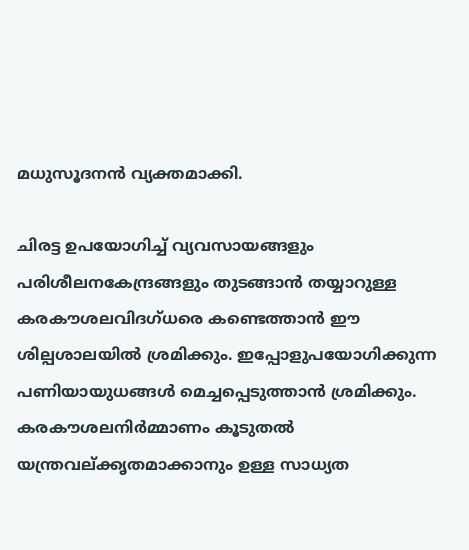മധുസൂദനന്‍ വ്യക്തമാക്കി.

ചിരട്ട ഉപയോഗിച്ച് വ്യവസായങ്ങളും പരിശീലനകേന്ദ്രങ്ങളും തുടങ്ങാന്‍ തയ്യാറുള്ള കരകൗശലവിദഗ്ധരെ കണ്ടെത്താന്‍ ഈ ശില്പശാലയില്‍ ശ്രമിക്കും. ഇപ്പോളുപയോഗിക്കുന്ന പണിയായുധങ്ങള്‍ മെച്ചപ്പെടുത്താന്‍ ശ്രമിക്കും. കരകൗശലനിര്‍മ്മാണം കൂടുതല്‍ യന്ത്രവല്ക്കൃതമാക്കാനും ഉള്ള സാധ്യത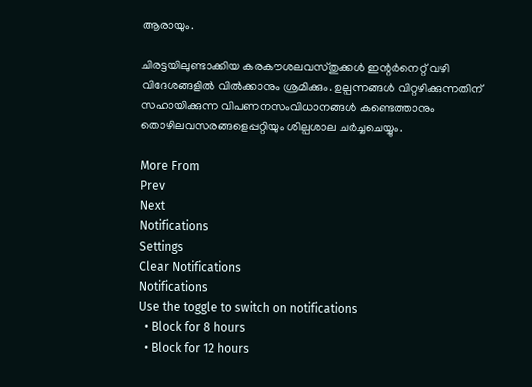ആരായും.

ചിരട്ടയിലുണ്ടാക്കിയ കരകൗശലവസ്തുക്കള്‍ ഇന്റര്‍നെറ്റ് വഴി വിദേശങ്ങളില്‍ വില്‍ക്കാനും ശ്രമിക്കും. ഉല്പന്നങ്ങള്‍ വിറ്റഴിക്കുന്നതിന് സഹായിക്കുന്ന വിപണനസംവിധാനങ്ങള്‍ കണ്ടെത്താനും തൊഴിലവസരങ്ങളെപ്പറ്റിയും ശില്പശാല ചര്‍ച്ചചെയ്യും.

More From
Prev
Next
Notifications
Settings
Clear Notifications
Notifications
Use the toggle to switch on notifications
  • Block for 8 hours
  • Block for 12 hours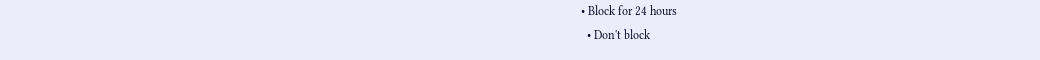• Block for 24 hours
  • Don't block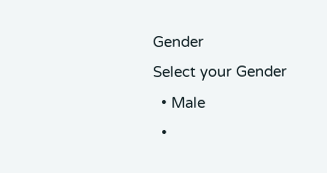Gender
Select your Gender
  • Male
  •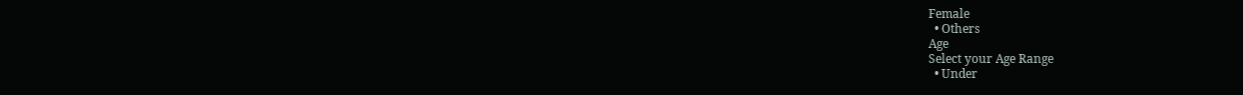Female
  • Others
Age
Select your Age Range
  • Under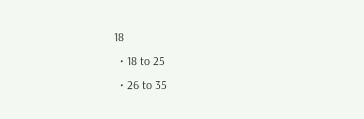18
  • 18 to 25
  • 26 to 35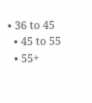• 36 to 45
  • 45 to 55
  • 55+